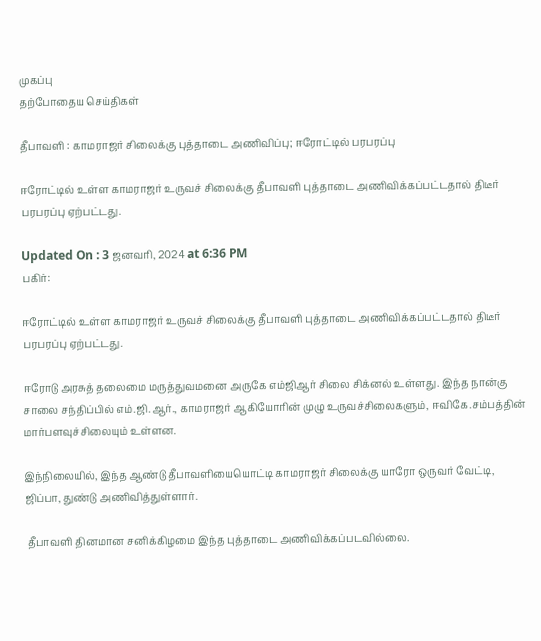முகப்பு
தற்போதைய செய்திகள்

தீபாவளி : காமராஜர் சிலைக்கு புத்தாடை அணிவிப்பு; ஈரோட்டில் பரபரப்பு

ஈரோட்டில் உள்ள காமராஜர் உருவச் சிலைக்கு தீபாவளி புத்தாடை அணிவிக்கப்பட்டதால் திடீர் பரபரப்பு ஏற்பட்டது.

Updated On : 3 ஜனவரி, 2024 at 6:36 PM
பகிர்:

ஈரோட்டில் உள்ள காமராஜர் உருவச் சிலைக்கு தீபாவளி புத்தாடை அணிவிக்கப்பட்டதால் திடீர் பரபரப்பு ஏற்பட்டது.

ஈரோடு அரசுத் தலைமை மருத்துவமனை அருகே எம்ஜிஆர் சிலை சிக்னல் உள்ளது. இந்த நான்கு சாலை சந்திப்பில் எம்.ஜி.ஆர்., காமராஜர் ஆகியோரின் முழு உருவச்சிலைகளும், ஈவிகே.சம்பத்தின் மார்பளவுச்சிலையும் உள்ளன.

இந்நிலையில், இந்த ஆண்டு தீபாவளியையொட்டி காமராஜர் சிலைக்கு யாரோ ஒருவர் வேட்டி, ஜிப்பா, துண்டு அணிவித்துள்ளார்.

 தீபாவளி தினமான சனிக்கிழமை இந்த புத்தாடை அணிவிக்கப்படவில்லை.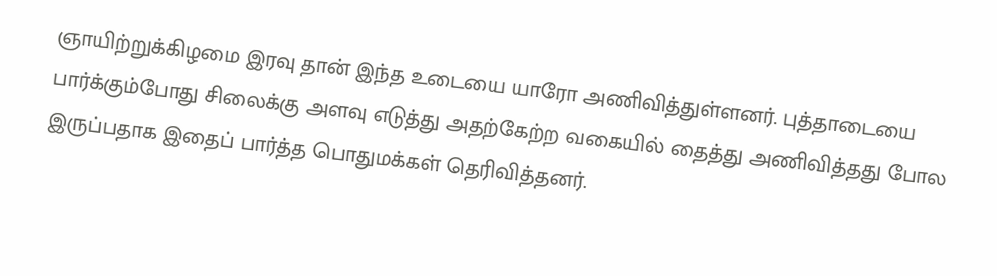ஞாயிற்றுக்கிழமை இரவு தான் இந்த உடையை யாரோ அணிவித்துள்ளனர். புத்தாடையை பார்க்கும்போது சிலைக்கு அளவு எடுத்து அதற்கேற்ற வகையில் தைத்து அணிவித்தது போல இருப்பதாக இதைப் பார்த்த பொதுமக்கள் தெரிவித்தனர்.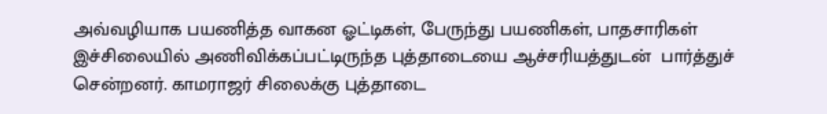அவ்வழியாக பயணித்த வாகன ஓட்டிகள், பேருந்து பயணிகள், பாதசாரிகள் இச்சிலையில் அணிவிக்கப்பட்டிருந்த புத்தாடையை ஆச்சரியத்துடன்  பார்த்துச் சென்றனர். காமராஜர் சிலைக்கு புத்தாடை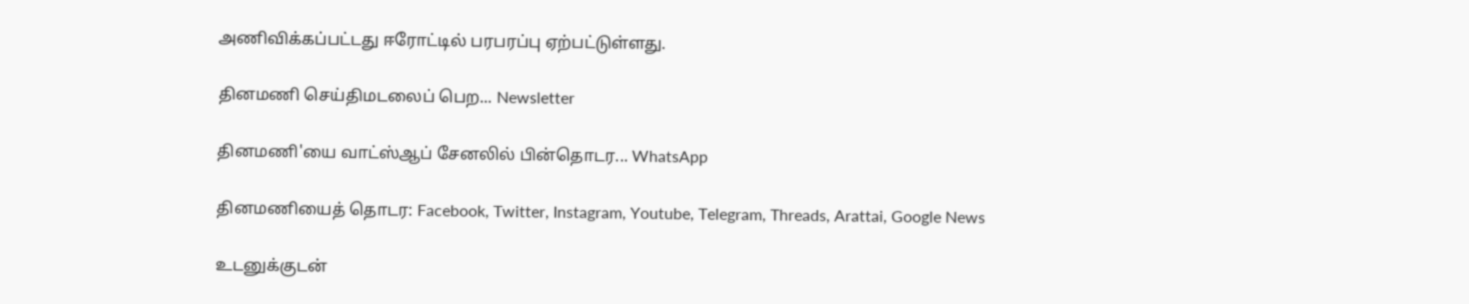அணிவிக்கப்பட்டது ஈரோட்டில் பரபரப்பு ஏற்பட்டுள்ளது.

தினமணி செய்திமடலைப் பெற... Newsletter

தினமணி'யை வாட்ஸ்ஆப் சேனலில் பின்தொடர... WhatsApp

தினமணியைத் தொடர: Facebook, Twitter, Instagram, Youtube, Telegram, Threads, Arattai, Google News

உடனுக்குடன்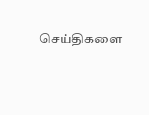செய்திகளை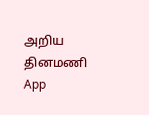அறிய தினமணி App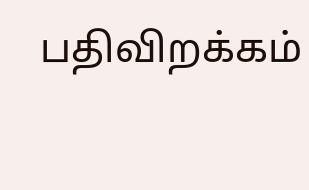பதிவிறக்கம்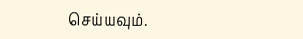செய்யவும்.